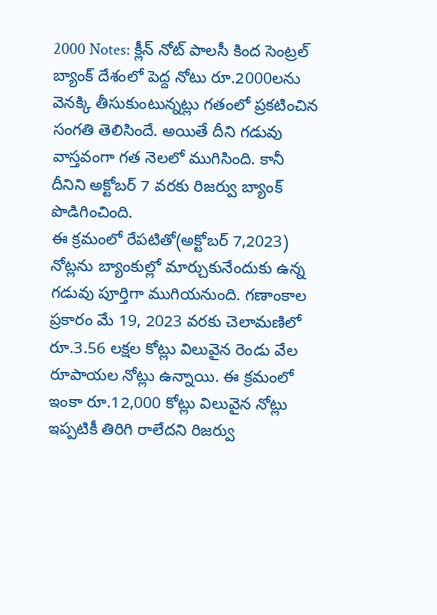2000 Notes: క్లీన్ నోట్ పాలసీ కింద సెంట్రల్ బ్యాంక్ దేశంలో పెద్ద నోటు రూ.2000లను వెనక్కి తీసుకుంటున్నట్లు గతంలో ప్రకటించిన సంగతి తెలిసిందే. అయితే దీని గడువు వాస్తవంగా గత నెలలో ముగిసింది. కానీ దీనిని అక్టోబర్ 7 వరకు రిజర్వు బ్యాంక్ పొడిగించింది.
ఈ క్రమంలో రేపటితో(అక్టోబర్ 7,2023) నోట్లను బ్యాంకుల్లో మార్చుకునేందుకు ఉన్న గడువు పూర్తిగా ముగియనుంది. గణాంకాల ప్రకారం మే 19, 2023 వరకు చెలామణిలో రూ.3.56 లక్షల కోట్లు విలువైన రెండు వేల రూపాయల నోట్లు ఉన్నాయి. ఈ క్రమంలో ఇంకా రూ.12,000 కోట్లు విలువైన నోట్లు ఇప్పటికీ తిరిగి రాలేదని రిజర్వు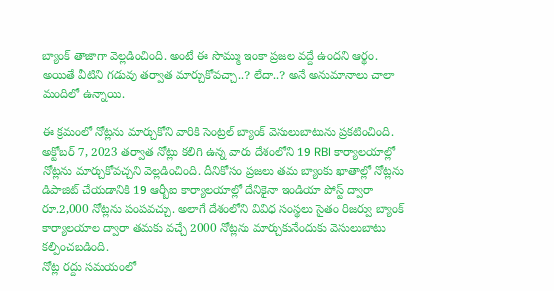బ్యాంక్ తాజాగా వెల్లడించింది. అంటే ఈ సొమ్ము ఇంకా ప్రజల వద్దే ఉందని ఆర్థం. అయితే వీటిని గడువు తర్వాత మార్చుకోవచ్చా..? లేదా..? అనే అనుమానాలు చాలా మందిలో ఉన్నాయి.

ఈ క్రమంలో నోట్లను మార్చుకోని వారికి సెంట్రల్ బ్యాంక్ వెసులుబాటును ప్రకటించింది. అక్టోబర్ 7, 2023 తర్వాత నోట్లు కలిగి ఉన్న వారు దేశంలోని 19 RBI కార్యాలయాల్లో నోట్లను మార్చుకోవచ్చని వెల్లడించింది. దీనికోసం ప్రజలు తమ బ్యాంకు ఖాతాల్లో నోట్లను డిపాజిట్ చేయడానికి 19 ఆర్బీఐ కార్యాలయాల్లో దేనికైనా ఇండియా పోస్ట్ ద్వారా రూ.2,000 నోట్లను పంపవచ్చు. అలాగే దేశంలోని వివిధ సంస్థలు సైతం రిజర్వు బ్యాంక్ కార్యాలయాల ద్వారా తమకు వచ్చే 2000 నోట్లను మార్చుకునేందుకు వెసులుబాటు కల్పించబడింది.
నోట్ల రద్దు సమయంలో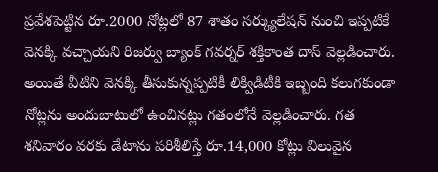ప్రవేశపెట్టిన రూ.2000 నోట్లలో 87 శాతం సర్క్యులేషన్ నుంచి ఇప్పటికే వెనక్కి వచ్చాయని రిజర్వు బ్యాంక్ గవర్నర్ శక్తికాంత దాస్ వెల్లడించారు. అయితే వీటిని వెనక్కి తీసుకున్నప్పటికీ లిక్విడిటీకి ఇబ్బంది కలుగకుండా నోట్లను అందుబాటులో ఉంచినట్లు గతంలోనే వెల్లడించారు. గత శనివారం వరకు డేటాను పరిశీలిస్తే రూ.14,000 కోట్లు విలువైన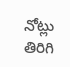నోట్లు తిరిగి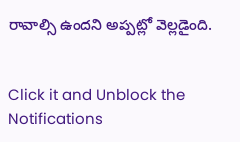రావాల్సి ఉందని అప్పట్లో వెల్లడైంది.


Click it and Unblock the Notifications